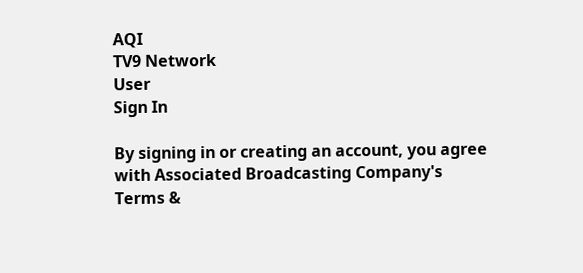AQI
TV9 Network
User
Sign In

By signing in or creating an account, you agree with Associated Broadcasting Company's Terms &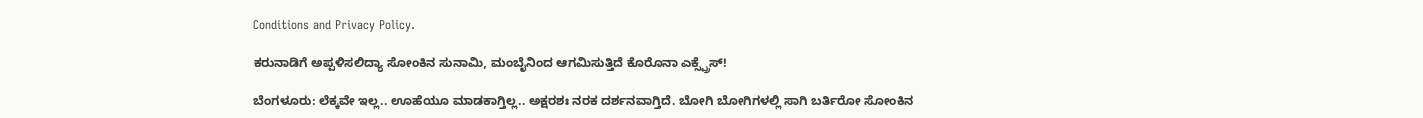Conditions and Privacy Policy.

ಕರುನಾಡಿಗೆ ಅಪ್ಪಳಿಸಲಿದ್ಯಾ ಸೋಂಕಿನ ಸುನಾಮಿ, ಮಂಬೈನಿಂದ ಆಗಮಿಸುತ್ತಿದೆ ಕೊರೊನಾ ಎಕ್ಸ್ಪ್ರೆಸ್!

ಬೆಂಗಳೂರು: ಲೆಕ್ಕವೇ ಇಲ್ಲ.. ಊಹೆಯೂ ಮಾಡಕಾಗ್ತಿಲ್ಲ.. ಅಕ್ಷರಶಃ ನರಕ ದರ್ಶನವಾಗ್ತಿದೆ. ಬೋಗಿ ಬೋಗಿಗಳಲ್ಲಿ ಸಾಗಿ ಬರ್ತಿರೋ ಸೋಂಕಿನ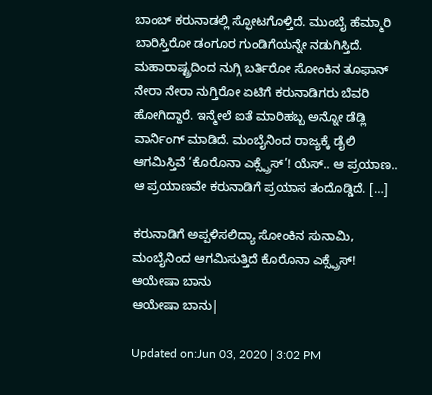ಬಾಂಬ್ ಕರುನಾಡಲ್ಲಿ ಸ್ಫೋಟಗೊಳ್ತಿದೆ. ಮುಂಬೈ ಹೆಮ್ಮಾರಿ ಬಾರಿಸ್ತಿರೋ ಡಂಗೂರ ಗುಂಡಿಗೆಯನ್ನೇ ನಡುಗಿಸ್ತಿದೆ. ಮಹಾರಾಷ್ಟ್ರದಿಂದ ನುಗ್ಗಿ ಬರ್ತಿರೋ ಸೋಂಕಿನ ತೂಫಾನ್ ನೇರಾ ನೇರಾ ನುಗ್ತಿರೋ ಏಟಿಗೆ ಕರುನಾಡಿಗರು ಬೆವರಿ ಹೋಗಿದ್ದಾರೆ. ಇನ್ಮೇಲೆ ಐತೆ ಮಾರಿಹಬ್ಬ ಅನ್ನೋ ಡೆಡ್ಲಿ ವಾರ್ನಿಂಗ್ ಮಾಡಿದೆ. ಮಂಬೈನಿಂದ ರಾಜ್ಯಕ್ಕೆ ಡೈಲಿ ಆಗಮಿಸ್ತಿವೆ ‘ಕೊರೊನಾ ಎಕ್ಸ್ಪ್ರೆಸ್’! ಯೆಸ್.. ಆ ಪ್ರಯಾಣ.. ಆ ಪ್ರಯಾಣವೇ ಕರುನಾಡಿಗೆ ಪ್ರಯಾಸ ತಂದೊಡ್ಡಿದೆ. […]

ಕರುನಾಡಿಗೆ ಅಪ್ಪಳಿಸಲಿದ್ಯಾ ಸೋಂಕಿನ ಸುನಾಮಿ, ಮಂಬೈನಿಂದ ಆಗಮಿಸುತ್ತಿದೆ ಕೊರೊನಾ ಎಕ್ಸ್ಪ್ರೆಸ್!
ಆಯೇಷಾ ಬಾನು
ಆಯೇಷಾ ಬಾನು|

Updated on:Jun 03, 2020 | 3:02 PM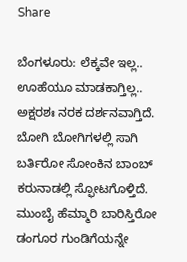Share

ಬೆಂಗಳೂರು: ಲೆಕ್ಕವೇ ಇಲ್ಲ.. ಊಹೆಯೂ ಮಾಡಕಾಗ್ತಿಲ್ಲ.. ಅಕ್ಷರಶಃ ನರಕ ದರ್ಶನವಾಗ್ತಿದೆ. ಬೋಗಿ ಬೋಗಿಗಳಲ್ಲಿ ಸಾಗಿ ಬರ್ತಿರೋ ಸೋಂಕಿನ ಬಾಂಬ್ ಕರುನಾಡಲ್ಲಿ ಸ್ಫೋಟಗೊಳ್ತಿದೆ. ಮುಂಬೈ ಹೆಮ್ಮಾರಿ ಬಾರಿಸ್ತಿರೋ ಡಂಗೂರ ಗುಂಡಿಗೆಯನ್ನೇ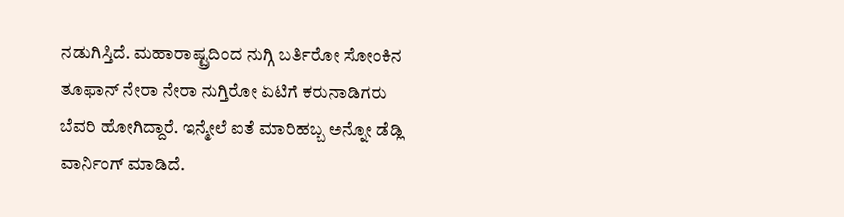ನಡುಗಿಸ್ತಿದೆ. ಮಹಾರಾಷ್ಟ್ರದಿಂದ ನುಗ್ಗಿ ಬರ್ತಿರೋ ಸೋಂಕಿನ ತೂಫಾನ್ ನೇರಾ ನೇರಾ ನುಗ್ತಿರೋ ಏಟಿಗೆ ಕರುನಾಡಿಗರು ಬೆವರಿ ಹೋಗಿದ್ದಾರೆ. ಇನ್ಮೇಲೆ ಐತೆ ಮಾರಿಹಬ್ಬ ಅನ್ನೋ ಡೆಡ್ಲಿ ವಾರ್ನಿಂಗ್ ಮಾಡಿದೆ.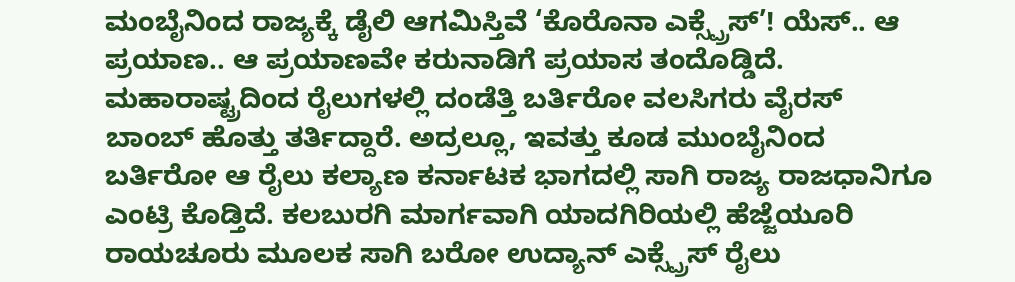ಮಂಬೈನಿಂದ ರಾಜ್ಯಕ್ಕೆ ಡೈಲಿ ಆಗಮಿಸ್ತಿವೆ ‘ಕೊರೊನಾ ಎಕ್ಸ್ಪ್ರೆಸ್’! ಯೆಸ್.. ಆ ಪ್ರಯಾಣ.. ಆ ಪ್ರಯಾಣವೇ ಕರುನಾಡಿಗೆ ಪ್ರಯಾಸ ತಂದೊಡ್ಡಿದೆ. ಮಹಾರಾಷ್ಟ್ರದಿಂದ ರೈಲುಗಳಲ್ಲಿ ದಂಡೆತ್ತಿ ಬರ್ತಿರೋ ವಲಸಿಗರು ವೈರಸ್ ಬಾಂಬ್ ಹೊತ್ತು ತರ್ತಿದ್ದಾರೆ. ಅದ್ರಲ್ಲೂ, ಇವತ್ತು ಕೂಡ ಮುಂಬೈನಿಂದ ಬರ್ತಿರೋ ಆ ರೈಲು ಕಲ್ಯಾಣ ಕರ್ನಾಟಕ ಭಾಗದಲ್ಲಿ ಸಾಗಿ ರಾಜ್ಯ ರಾಜಧಾನಿಗೂ ಎಂಟ್ರಿ ಕೊಡ್ತಿದೆ. ಕಲಬುರಗಿ ಮಾರ್ಗವಾಗಿ ಯಾದಗಿರಿಯಲ್ಲಿ ಹೆಜ್ಜೆಯೂರಿ ರಾಯಚೂರು ಮೂಲಕ ಸಾಗಿ ಬರೋ ಉದ್ಯಾನ್ ಎಕ್ಸ್ಪ್ರೆಸ್ ರೈಲು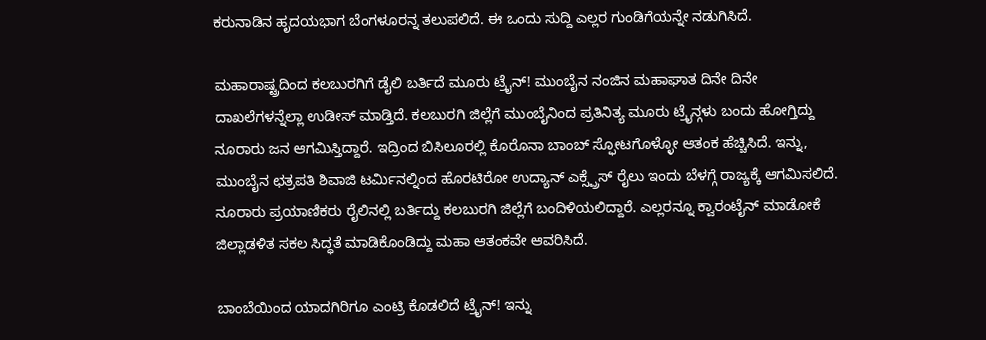ಕರುನಾಡಿನ ಹೃದಯಭಾಗ ಬೆಂಗಳೂರನ್ನ ತಲುಪಲಿದೆ. ಈ ಒಂದು ಸುದ್ದಿ ಎಲ್ಲರ ಗುಂಡಿಗೆಯನ್ನೇ ನಡುಗಿಸಿದೆ.

ಮಹಾರಾಷ್ಟ್ರದಿಂದ ಕಲಬುರಗಿಗೆ ಡೈಲಿ ಬರ್ತಿದೆ ಮೂರು ಟ್ರೈನ್! ಮುಂಬೈನ ನಂಜಿನ ಮಹಾಘಾತ ದಿನೇ ದಿನೇ ದಾಖಲೆಗಳನ್ನೆಲ್ಲಾ ಉಡೀಸ್ ಮಾಡ್ತಿದೆ. ಕಲಬುರಗಿ ಜಿಲ್ಲೆಗೆ ಮುಂಬೈನಿಂದ ಪ್ರತಿನಿತ್ಯ ಮೂರು ಟ್ರೈನ್ಗಳು ಬಂದು ಹೋಗ್ತಿದ್ದು ನೂರಾರು ಜನ ಆಗಮಿಸ್ತಿದ್ದಾರೆ. ಇದ್ರಿಂದ ಬಿಸಿಲೂರಲ್ಲಿ ಕೊರೊನಾ ಬಾಂಬ್ ಸ್ಫೋಟಗೊಳ್ಳೋ ಆತಂಕ ಹೆಚ್ಚಿಸಿದೆ. ಇನ್ನು, ಮುಂಬೈನ ಛತ್ರಪತಿ ಶಿವಾಜಿ ಟರ್ಮಿನಲ್ನಿಂದ ಹೊರಟಿರೋ ಉದ್ಯಾನ್ ಎಕ್ಸ್ಪ್ರೆಸ್ ರೈಲು ಇಂದು ಬೆಳಗ್ಗೆ ರಾಜ್ಯಕ್ಕೆ ಆಗಮಿಸಲಿದೆ. ನೂರಾರು ಪ್ರಯಾಣಿಕರು ರೈಲಿನಲ್ಲಿ ಬರ್ತಿದ್ದು ಕಲಬುರಗಿ ಜಿಲ್ಲೆಗೆ ಬಂದಿಳಿಯಲಿದ್ದಾರೆ. ಎಲ್ಲರನ್ನೂ ಕ್ವಾರಂಟೈನ್ ಮಾಡೋಕೆ ಜಿಲ್ಲಾಡಳಿತ ಸಕಲ ಸಿದ್ಧತೆ ಮಾಡಿಕೊಂಡಿದ್ದು ಮಹಾ ಆತಂಕವೇ ಆವರಿಸಿದೆ.

ಬಾಂಬೆಯಿಂದ ಯಾದಗಿರಿಗೂ ಎಂಟ್ರಿ ಕೊಡಲಿದೆ ಟ್ರೈನ್! ಇನ್ನು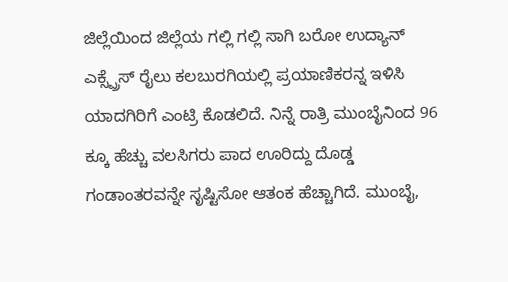ಜಿಲ್ಲೆಯಿಂದ ಜಿಲ್ಲೆಯ ಗಲ್ಲಿ ಗಲ್ಲಿ ಸಾಗಿ ಬರೋ ಉದ್ಯಾನ್ ಎಕ್ಸ್ಪ್ರೆಸ್ ರೈಲು ಕಲಬುರಗಿಯಲ್ಲಿ ಪ್ರಯಾಣಿಕರನ್ನ ಇಳಿಸಿ ಯಾದಗಿರಿಗೆ ಎಂಟ್ರಿ ಕೊಡಲಿದೆ. ನಿನ್ನೆ ರಾತ್ರಿ ಮುಂಬೈನಿಂದ 96 ಕ್ಕೂ ಹೆಚ್ಚು ವಲಸಿಗರು ಪಾದ ಊರಿದ್ದು ದೊಡ್ಡ ಗಂಡಾಂತರವನ್ನೇ ಸೃಷ್ಟಿಸೋ ಆತಂಕ ಹೆಚ್ಚಾಗಿದೆ. ಮುಂಬೈ,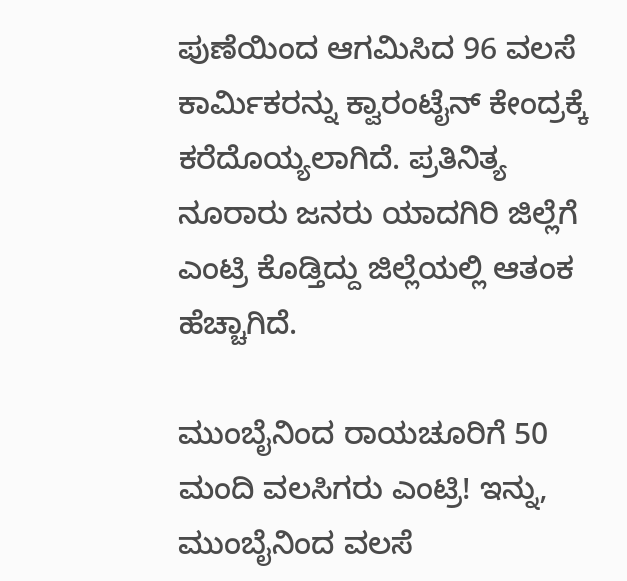ಪುಣೆಯಿಂದ ಆಗಮಿಸಿದ 96 ವಲಸೆ ಕಾರ್ಮಿಕರನ್ನು ಕ್ವಾರಂಟೈನ್ ಕೇಂದ್ರಕ್ಕೆ ಕರೆದೊಯ್ಯಲಾಗಿದೆ. ಪ್ರತಿನಿತ್ಯ ನೂರಾರು ಜನರು ಯಾದಗಿರಿ ಜಿಲ್ಲೆಗೆ ಎಂಟ್ರಿ ಕೊಡ್ತಿದ್ದು ಜಿಲ್ಲೆಯಲ್ಲಿ ಆತಂಕ ಹೆಚ್ಚಾಗಿದೆ.

ಮುಂಬೈನಿಂದ ರಾಯಚೂರಿಗೆ 50 ಮಂದಿ ವಲಸಿಗರು ಎಂಟ್ರಿ! ಇನ್ನು, ಮುಂಬೈನಿಂದ ವಲಸೆ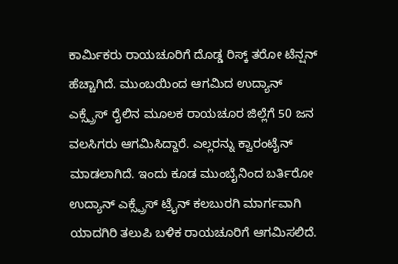ಕಾರ್ಮಿಕರು ರಾಯಚೂರಿಗೆ ದೊಡ್ಡ ರಿಸ್ಕ್ ತರೋ ಟೆನ್ಷನ್ ಹೆಚ್ಚಾಗಿದೆ. ಮುಂಬಯಿಂದ ಆಗಮಿದ ಉದ್ಯಾನ್ ಎಕ್ಸ್ಪ್ರೆಸ್ ರೈಲಿನ ಮೂಲಕ ರಾಯಚೂರ ಜಿಲ್ಲೆಗೆ 50 ಜನ ವಲಸಿಗರು ಆಗಮಿಸಿದ್ದಾರೆ. ಎಲ್ಲರನ್ನು ಕ್ವಾರಂಟೈನ್ ಮಾಡಲಾಗಿದೆ. ಇಂದು ಕೂಡ ಮುಂಬೈನಿಂದ ಬರ್ತಿರೋ ಉದ್ಯಾನ್ ಎಕ್ಸ್ಪ್ರೆಸ್ ಟ್ರೈನ್ ಕಲಬುರಗಿ ಮಾರ್ಗವಾಗಿ ಯಾದಗಿರಿ ತಲುಪಿ ಬಳಿಕ ರಾಯಚೂರಿಗೆ ಆಗಮಿಸಲಿದೆ.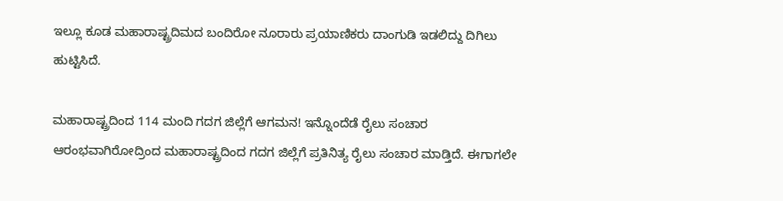ಇಲ್ಲೂ ಕೂಡ ಮಹಾರಾಷ್ಟ್ರದಿಮದ ಬಂದಿರೋ ನೂರಾರು ಪ್ರಯಾಣಿಕರು ದಾಂಗುಡಿ ಇಡಲಿದ್ದು ದಿಗಿಲು ಹುಟ್ಟಿಸಿದೆ.

ಮಹಾರಾಷ್ಟ್ರದಿಂದ 114 ಮಂದಿ ಗದಗ ಜಿಲ್ಲೆಗೆ ಆಗಮನ! ಇನ್ನೊಂದೆಡೆ ರೈಲು ಸಂಚಾರ ಆರಂಭವಾಗಿರೋದ್ರಿಂದ ಮಹಾರಾಷ್ಟ್ರದಿಂದ ಗದಗ ಜಿಲ್ಲೆಗೆ ಪ್ರತಿನಿತ್ಯ ರೈಲು ಸಂಚಾರ ಮಾಡ್ತಿದೆ. ಈಗಾಗಲೇ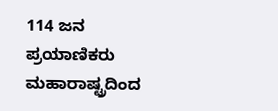114 ಜನ ಪ್ರಯಾಣಿಕರು ಮಹಾರಾಷ್ಟ್ರದಿಂದ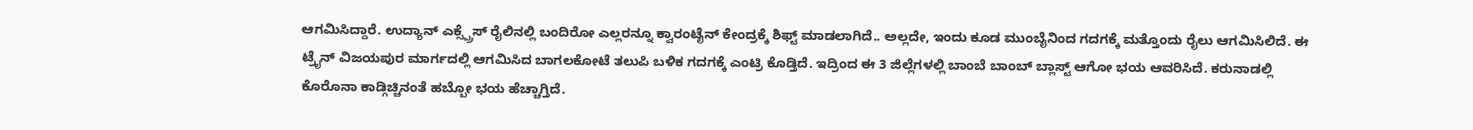ಆಗಮಿಸಿದ್ದಾರೆ. ಉದ್ಯಾನ್ ಎಕ್ಸ್ಪ್ರೆಸ್ ರೈಲಿನಲ್ಲಿ ಬಂದಿರೋ ಎಲ್ಲರನ್ನೂ ಕ್ವಾರಂಟೈನ್ ಕೇಂದ್ರಕ್ಕೆ ಶಿಫ್ಟ್ ಮಾಡಲಾಗಿದೆ.. ಅಲ್ಲದೇ, ಇಂದು ಕೂಡ ಮುಂಬೈನಿಂದ ಗದಗಕ್ಕೆ ಮತ್ತೊಂದು ರೈಲು ಆಗಮಿಸಿಲಿದೆ. ಈ ಟ್ರೈನ್ ವಿಜಯಪುರ ಮಾರ್ಗದಲ್ಲಿ ಆಗಮಿಸಿದ ಬಾಗಲಕೋಟೆ ತಲುಪಿ ಬಳಿಕ ಗದಗಕ್ಕೆ ಎಂಟ್ರಿ ಕೊಡ್ತಿದೆ. ಇದ್ರಿಂದ ಈ 3 ಜಿಲ್ಲೆಗಳಲ್ಲಿ ಬಾಂಬೆ ಬಾಂಬ್ ಬ್ಲಾಸ್ಟ್ ಆಗೋ ಭಯ ಆವರಿಸಿದೆ. ಕರುನಾಡಲ್ಲಿ ಕೊರೊನಾ ಕಾಡ್ಗಿಚ್ಚಿನಂತೆ ಹಬ್ಬೋ ಭಯ ಹೆಚ್ಚಾಗ್ತಿದೆ.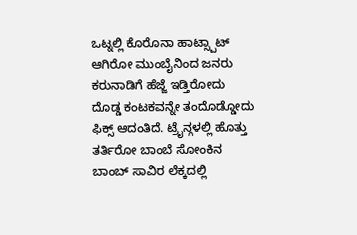ಒಟ್ನಲ್ಲಿ ಕೊರೊನಾ ಹಾಟ್ಸ್ಪಾಟ್ ಆಗಿರೋ ಮುಂಬೈನಿಂದ ಜನರು ಕರುನಾಡಿಗೆ ಹೆಜ್ಜೆ ಇಡ್ತಿರೋದು ದೊಡ್ಡ ಕಂಟಕವನ್ನೇ ತಂದೊಡ್ಡೋದು ಫಿಕ್ಸ್ ಆದಂತಿದೆ. ಟ್ರೈನ್ಗಳಲ್ಲಿ ಹೊತ್ತು ತರ್ತಿರೋ ಬಾಂಬೆ ಸೋಂಕಿನ ಬಾಂಬ್ ಸಾವಿರ ಲೆಕ್ಕದಲ್ಲಿ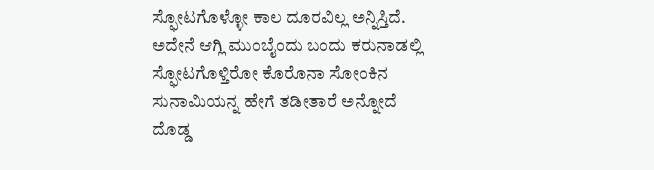ಸ್ಫೋಟಗೊಳ್ಳೋ ಕಾಲ ದೂರವಿಲ್ಲ ಅನ್ನಿಸ್ತಿದೆ. ಅದೇನೆ ಆಗ್ಲಿ ಮುಂಬೈಂದು ಬಂದು ಕರುನಾಡಲ್ಲಿ ಸ್ಫೋಟಗೊಳ್ತಿರೋ ಕೊರೊನಾ ಸೋಂಕಿನ ಸುನಾಮಿಯನ್ನ ಹೇಗೆ ತಡೀತಾರೆ ಅನ್ನೋದೆ ದೊಡ್ಡ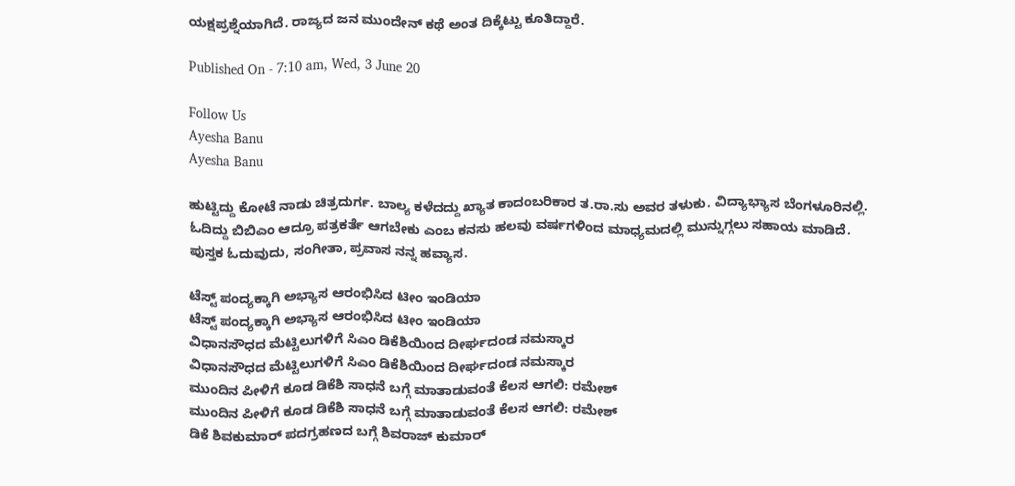ಯಕ್ಷಪ್ರಶ್ನೆಯಾಗಿದೆ. ರಾಜ್ಯದ ಜನ ಮುಂದೇನ್ ಕಥೆ ಅಂತ ದಿಕ್ಕೆಟ್ಟು ಕೂತಿದ್ದಾರೆ.

Published On - 7:10 am, Wed, 3 June 20

Follow Us
Ayesha Banu
Ayesha Banu

ಹುಟ್ಟಿದ್ದು ಕೋಟೆ ನಾಡು ಚಿತ್ರದುರ್ಗ. ಬಾಲ್ಯ ಕಳೆದದ್ದು ಖ್ಯಾತ ಕಾದಂಬರಿಕಾರ ತ.ರಾ.ಸು ಅವರ ತಳುಕು. ವಿದ್ಯಾಭ್ಯಾಸ ಬೆಂಗಳೂರಿನಲ್ಲಿ. ಓದಿದ್ದು ಬಿಬಿಎಂ ಆದ್ರೂ ಪತ್ರಕರ್ತೆ ಆಗಬೇಕು ಎಂಬ ಕನಸು ಹಲವು ವರ್ಷಗಳಿಂದ ಮಾಧ್ಯಮದಲ್ಲಿ ಮುನ್ನುಗ್ಗಲು ಸಹಾಯ ಮಾಡಿದೆ. ಪುಸ್ತಕ ಓದುವುದು, ಸಂಗೀತಾ, ಪ್ರವಾಸ ನನ್ನ ಹವ್ಯಾಸ.

ಟೆಸ್ಟ್ ಪಂದ್ಯಕ್ಕಾಗಿ ಅಭ್ಯಾಸ ಆರಂಭಿಸಿದ ಟೀಂ ಇಂಡಿಯಾ
ಟೆಸ್ಟ್ ಪಂದ್ಯಕ್ಕಾಗಿ ಅಭ್ಯಾಸ ಆರಂಭಿಸಿದ ಟೀಂ ಇಂಡಿಯಾ
ವಿಧಾನಸೌಧದ ಮೆಟ್ಟಿಲುಗಳಿಗೆ ಸಿಎಂ ಡಿಕೆಶಿಯಿಂದ ದೀರ್ಘದಂಡ ನಮಸ್ಕಾರ
ವಿಧಾನಸೌಧದ ಮೆಟ್ಟಿಲುಗಳಿಗೆ ಸಿಎಂ ಡಿಕೆಶಿಯಿಂದ ದೀರ್ಘದಂಡ ನಮಸ್ಕಾರ
ಮುಂದಿನ ಪೀಳಿಗೆ ಕೂಡ ಡಿಕೆಶಿ ಸಾಧನೆ ಬಗ್ಗೆ ಮಾತಾಡುವಂತೆ ಕೆಲಸ ಆಗಲಿ: ರಮೇಶ್
ಮುಂದಿನ ಪೀಳಿಗೆ ಕೂಡ ಡಿಕೆಶಿ ಸಾಧನೆ ಬಗ್ಗೆ ಮಾತಾಡುವಂತೆ ಕೆಲಸ ಆಗಲಿ: ರಮೇಶ್
ಡಿಕೆ ಶಿವಕುಮಾರ್ ಪದಗ್ರಹಣದ ಬಗ್ಗೆ ಶಿವರಾಜ್ ಕುಮಾರ್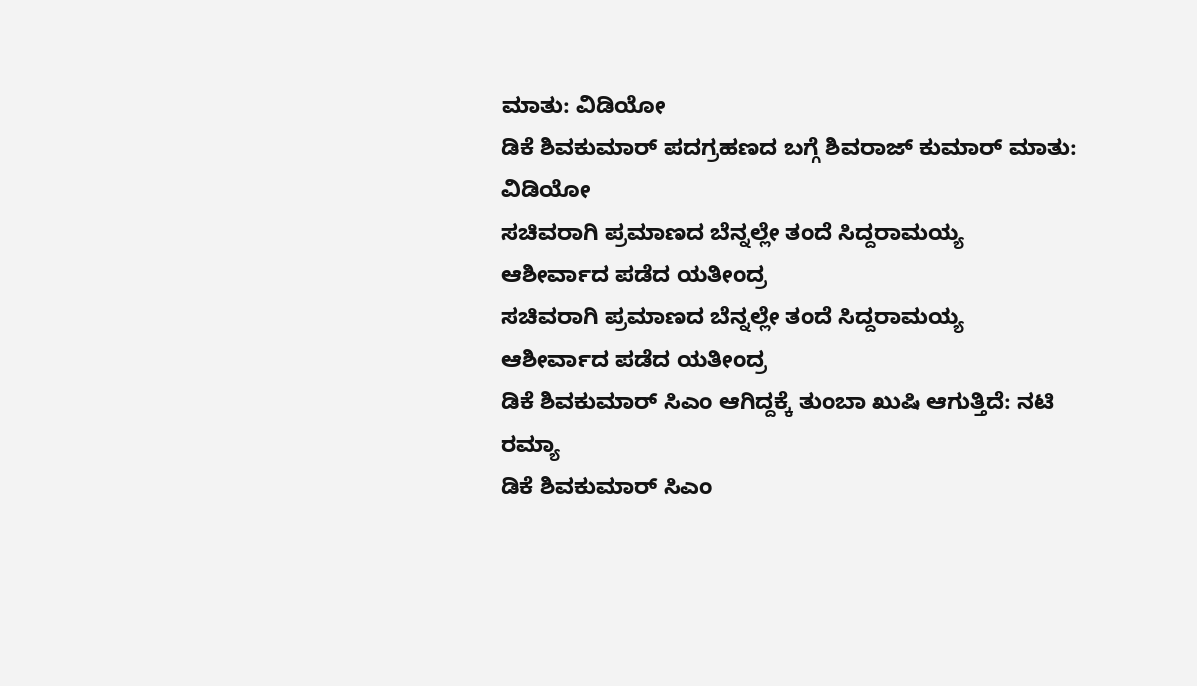ಮಾತು: ವಿಡಿಯೋ
ಡಿಕೆ ಶಿವಕುಮಾರ್ ಪದಗ್ರಹಣದ ಬಗ್ಗೆ ಶಿವರಾಜ್ ಕುಮಾರ್ ಮಾತು: ವಿಡಿಯೋ
ಸಚಿವರಾಗಿ ಪ್ರಮಾಣದ ಬೆನ್ನಲ್ಲೇ ತಂದೆ ಸಿದ್ದರಾಮಯ್ಯ ಆಶೀರ್ವಾದ ಪಡೆದ ಯತೀಂದ್ರ
ಸಚಿವರಾಗಿ ಪ್ರಮಾಣದ ಬೆನ್ನಲ್ಲೇ ತಂದೆ ಸಿದ್ದರಾಮಯ್ಯ ಆಶೀರ್ವಾದ ಪಡೆದ ಯತೀಂದ್ರ
ಡಿಕೆ ಶಿವಕುಮಾರ್ ಸಿಎಂ ಆಗಿದ್ದಕ್ಕೆ ತುಂಬಾ ಖುಷಿ ಆಗುತ್ತಿದೆ: ನಟಿ ರಮ್ಯಾ
ಡಿಕೆ ಶಿವಕುಮಾರ್ ಸಿಎಂ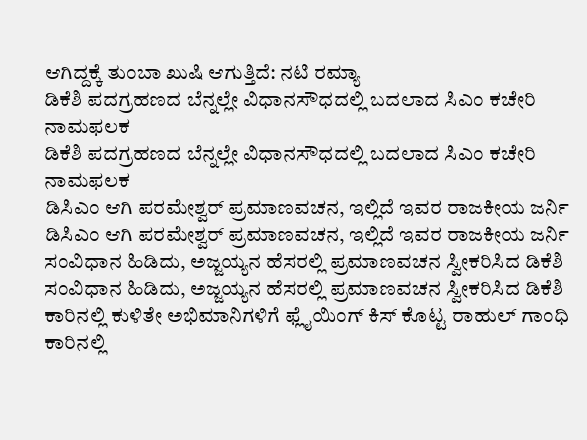ಆಗಿದ್ದಕ್ಕೆ ತುಂಬಾ ಖುಷಿ ಆಗುತ್ತಿದೆ: ನಟಿ ರಮ್ಯಾ
ಡಿಕೆಶಿ ಪದಗ್ರಹಣದ ಬೆನ್ನಲ್ಲೇ ವಿಧಾನಸೌಧದಲ್ಲಿ ಬದಲಾದ ಸಿಎಂ ಕಚೇರಿ ನಾಮಫಲಕ
ಡಿಕೆಶಿ ಪದಗ್ರಹಣದ ಬೆನ್ನಲ್ಲೇ ವಿಧಾನಸೌಧದಲ್ಲಿ ಬದಲಾದ ಸಿಎಂ ಕಚೇರಿ ನಾಮಫಲಕ
ಡಿಸಿಎಂ ಆಗಿ ಪರಮೇಶ್ವರ್ ಪ್ರಮಾಣವಚನ, ಇಲ್ಲಿದೆ ಇವರ ರಾಜಕೀಯ ಜರ್ನಿ
ಡಿಸಿಎಂ ಆಗಿ ಪರಮೇಶ್ವರ್ ಪ್ರಮಾಣವಚನ, ಇಲ್ಲಿದೆ ಇವರ ರಾಜಕೀಯ ಜರ್ನಿ
ಸಂವಿಧಾನ ಹಿಡಿದು, ಅಜ್ಜಯ್ಯನ ಹೆಸರಲ್ಲಿ ಪ್ರಮಾಣವಚನ ಸ್ವೀಕರಿಸಿದ ಡಿಕೆಶಿ
ಸಂವಿಧಾನ ಹಿಡಿದು, ಅಜ್ಜಯ್ಯನ ಹೆಸರಲ್ಲಿ ಪ್ರಮಾಣವಚನ ಸ್ವೀಕರಿಸಿದ ಡಿಕೆಶಿ
ಕಾರಿನಲ್ಲಿ ಕುಳಿತೇ ಅಭಿಮಾನಿಗಳಿಗೆ ಫ್ಲೈಯಿಂಗ್ ಕಿಸ್ ಕೊಟ್ಟ ರಾಹುಲ್ ಗಾಂಧಿ
ಕಾರಿನಲ್ಲಿ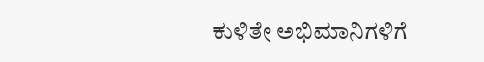ಕುಳಿತೇ ಅಭಿಮಾನಿಗಳಿಗೆ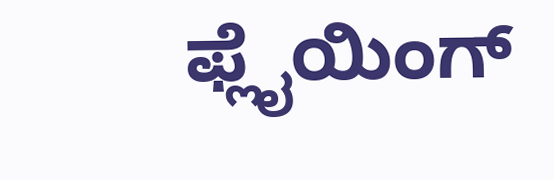ಫ್ಲೈಯಿಂಗ್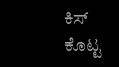ಕಿಸ್ ಕೊಟ್ಟ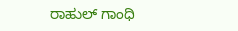ರಾಹುಲ್ ಗಾಂಧಿ